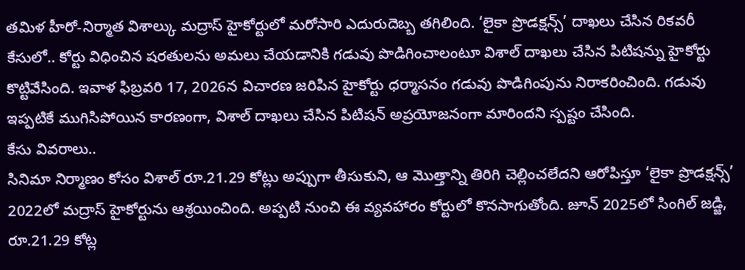తమిళ హీరో-నిర్మాత విశాల్కు మద్రాస్ హైకోర్టులో మరోసారి ఎదురుదెబ్బ తగిలింది. ‘లైకా ప్రొడక్షన్స్’ దాఖలు చేసిన రికవరీ కేసులో.. కోర్టు విధించిన షరతులను అమలు చేయడానికి గడువు పొడిగించాలంటూ విశాల్ దాఖలు చేసిన పిటిషన్ను హైకోర్టు కొట్టివేసింది. ఇవాళ ఫిబ్రవరి 17, 2026న విచారణ జరిపిన హైకోర్టు ధర్మాసనం గడువు పొడిగింపును నిరాకరించింది. గడువు ఇప్పటికే ముగిసిపోయిన కారణంగా, విశాల్ దాఖలు చేసిన పిటిషన్ అప్రయోజనంగా మారిందని స్పష్టం చేసింది.
కేసు వివరాలు..
సినిమా నిర్మాణం కోసం విశాల్ రూ.21.29 కోట్లు అప్పుగా తీసుకుని, ఆ మొత్తాన్ని తిరిగి చెల్లించలేదని ఆరోపిస్తూ ‘లైకా ప్రొడక్షన్స్’ 2022లో మద్రాస్ హైకోర్టును ఆశ్రయించింది. అప్పటి నుంచి ఈ వ్యవహారం కోర్టులో కొనసాగుతోంది. జూన్ 2025లో సింగిల్ జడ్జి, రూ.21.29 కోట్ల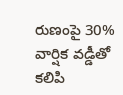రుణంపై 30% వార్షిక వడ్డీతో కలిపి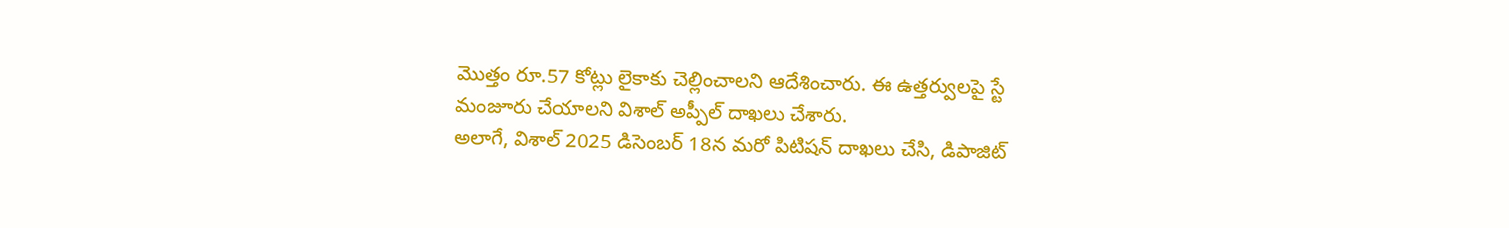మొత్తం రూ.57 కోట్లు లైకాకు చెల్లించాలని ఆదేశించారు. ఈ ఉత్తర్వులపై స్టే మంజూరు చేయాలని విశాల్ అప్పీల్ దాఖలు చేశారు.
అలాగే, విశాల్ 2025 డిసెంబర్ 18న మరో పిటిషన్ దాఖలు చేసి, డిపాజిట్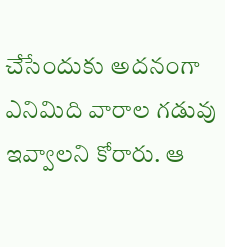చేసేందుకు అదనంగా ఎనిమిది వారాల గడువు ఇవ్వాలని కోరారు. ఆ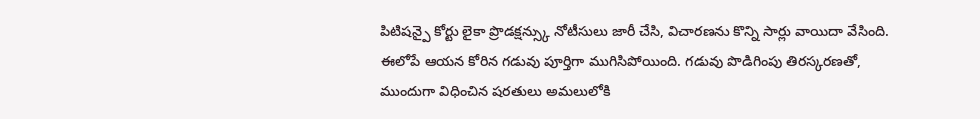పిటిషన్పై కోర్టు లైకా ప్రొడక్షన్స్కు నోటీసులు జారీ చేసి, విచారణను కొన్ని సార్లు వాయిదా వేసింది. ఈలోపే ఆయన కోరిన గడువు పూర్తిగా ముగిసిపోయింది. గడువు పొడిగింపు తిరస్కరణతో, ముందుగా విధించిన షరతులు అమలులోకి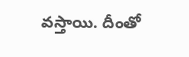వస్తాయి. దీంతో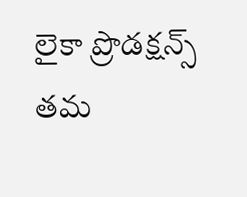లైకా ప్రొడక్షన్స్ తమ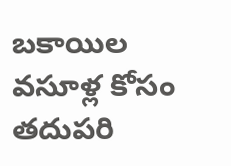బకాయిల వసూళ్ల కోసం తదుపరి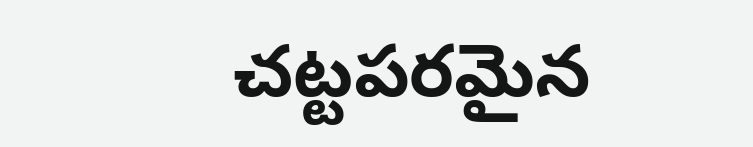చట్టపరమైన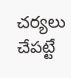చర్యలు చేపట్టే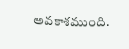అవకాశముంది.